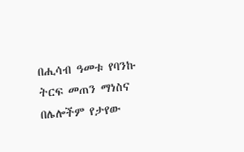በሒሳብ ዓመቱ የባንኩ ትርፍ መጠን ማነስና በሌሎችም የታየው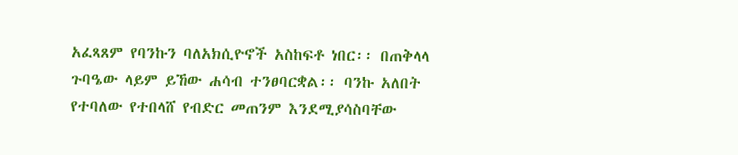አፈጻጸም የባንኩን ባለአክሲዮኖች አስከፍቶ ነበር፡፡ በጠቅላላ ጉባዔው ላይም ይኸው ሐሳብ ተንፀባርቋል፡፡ ባንኩ አለበት የተባለው የተበላሸ የብድር መጠንም እንደሚያሳስባቸው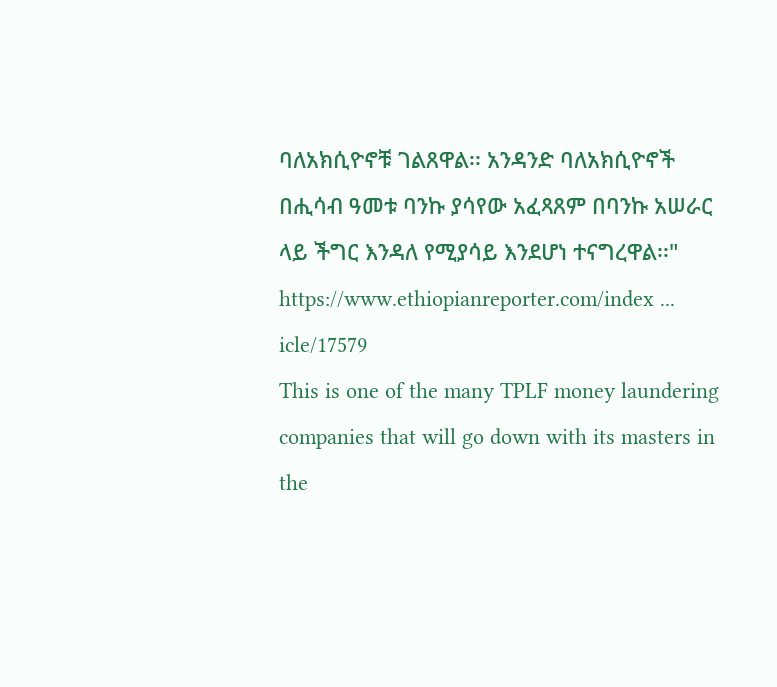ባለአክሲዮኖቹ ገልጸዋል፡፡ አንዳንድ ባለአክሲዮኖች በሒሳብ ዓመቱ ባንኩ ያሳየው አፈጻጸም በባንኩ አሠራር ላይ ችግር እንዳለ የሚያሳይ እንደሆነ ተናግረዋል፡፡"
https://www.ethiopianreporter.com/index ... icle/17579
This is one of the many TPLF money laundering companies that will go down with its masters in the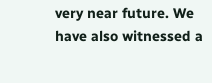very near future. We have also witnessed a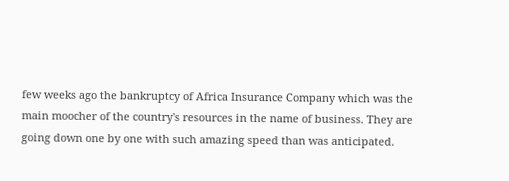few weeks ago the bankruptcy of Africa Insurance Company which was the main moocher of the country's resources in the name of business. They are going down one by one with such amazing speed than was anticipated.